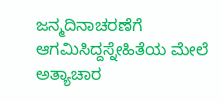ಜನ್ಮದಿನಾಚರಣೆಗೆ ಆಗಮಿಸಿದ್ದಸ್ನೇಹಿತೆಯ ಮೇಲೆ ಅತ್ಯಾಚಾರ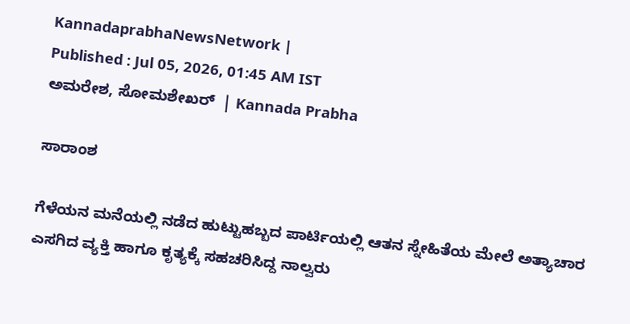KannadaprabhaNewsNetwork |
Published : Jul 05, 2026, 01:45 AM IST
ಅಮರೇಶ, ಸೋಮಶೇಖರ್  | Kannada Prabha

ಸಾರಾಂಶ

ಗೆಳೆಯನ ಮನೆಯಲ್ಲಿ ನಡೆದ ಹುಟ್ಟುಹಬ್ಬದ ಪಾರ್ಟಿಯಲ್ಲಿ ಆತನ ಸ್ನೇಹಿತೆಯ ಮೇಲೆ ಅತ್ಯಾಚಾರ ಎಸಗಿದ ವ್ಯಕ್ತಿ ಹಾಗೂ ಕೃತ್ಯಕ್ಕೆ ಸಹಚರಿಸಿದ್ದ ನಾಲ್ವರು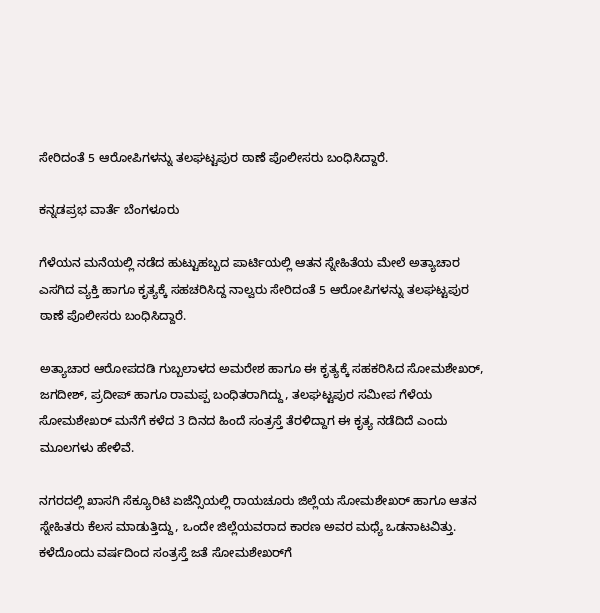ಸೇರಿದಂತೆ 5 ಆರೋಪಿಗಳನ್ನು ತಲಘಟ್ಟಪುರ ಠಾಣೆ ಪೊಲೀಸರು ಬಂಧಿಸಿದ್ದಾರೆ.

ಕನ್ನಡಪ್ರಭ ವಾರ್ತೆ ಬೆಂಗಳೂರು

ಗೆಳೆಯನ ಮನೆಯಲ್ಲಿ ನಡೆದ ಹುಟ್ಟುಹಬ್ಬದ ಪಾರ್ಟಿಯಲ್ಲಿ ಆತನ ಸ್ನೇಹಿತೆಯ ಮೇಲೆ ಅತ್ಯಾಚಾರ ಎಸಗಿದ ವ್ಯಕ್ತಿ ಹಾಗೂ ಕೃತ್ಯಕ್ಕೆ ಸಹಚರಿಸಿದ್ದ ನಾಲ್ವರು ಸೇರಿದಂತೆ 5 ಆರೋಪಿಗಳನ್ನು ತಲಘಟ್ಟಪುರ ಠಾಣೆ ಪೊಲೀಸರು ಬಂಧಿಸಿದ್ದಾರೆ.

ಅತ್ಯಾಚಾರ ಆರೋಪದಡಿ ಗುಬ್ಬಲಾಳದ ಅಮರೇಶ ಹಾಗೂ ಈ ಕೃತ್ಯಕ್ಕೆ ಸಹಕರಿಸಿದ ಸೋಮಶೇಖರ್, ಜಗದೀಶ್‌, ಪ್ರದೀಪ್ ಹಾಗೂ ರಾಮಪ್ಪ ಬಂಧಿತರಾಗಿದ್ದು, ತಲಘಟ್ಟಪುರ ಸಮೀಪ ಗೆಳೆಯ ಸೋಮಶೇಖರ್ ಮನೆಗೆ ಕಳೆದ 3 ದಿನದ ಹಿಂದೆ ಸಂತ್ರಸ್ತೆ ತೆರಳಿದ್ದಾಗ ಈ ಕೃತ್ಯ ನಡೆದಿದೆ ಎಂದು ಮೂಲಗಳು ಹೇಳಿವೆ.

ನಗರದಲ್ಲಿ ಖಾಸಗಿ ಸೆಕ್ಯೂರಿಟಿ ಏಜೆನ್ಸಿಯಲ್ಲಿ ರಾಯಚೂರು ಜಿಲ್ಲೆಯ ಸೋಮಶೇಖರ್‌ ಹಾಗೂ ಆತನ ಸ್ನೇಹಿತರು ಕೆಲಸ ಮಾಡುತ್ತಿದ್ದು, ಒಂದೇ ಜಿಲ್ಲೆಯವರಾದ ಕಾರಣ ಅವರ ಮಧ್ಯೆ ಒಡನಾಟವಿತ್ತು. ಕಳೆದೊಂದು ವರ್ಷದಿಂದ ಸಂತ್ರಸ್ತೆ ಜತೆ ಸೋಮಶೇಖರ್‌ಗೆ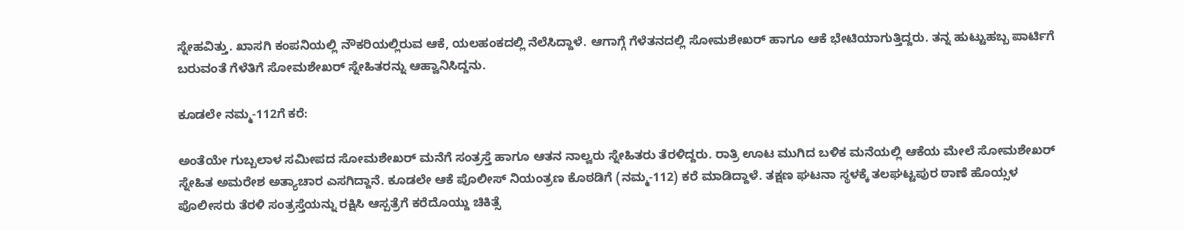ಸ್ನೇಹವಿತ್ತು. ಖಾಸಗಿ ಕಂಪನಿಯಲ್ಲಿ ನೌಕರಿಯಲ್ಲಿರುವ ಆಕೆ, ಯಲಹಂಕದಲ್ಲಿ ನೆಲೆಸಿದ್ದಾಳೆ. ಆಗಾಗ್ಗೆ ಗೆಳೆತನದಲ್ಲಿ ಸೋಮಶೇಖರ್‌ ಹಾಗೂ ಆಕೆ ಭೇಟಿಯಾಗುತ್ತಿದ್ದರು. ತನ್ನ ಹುಟ್ಟುಹಬ್ಬ ಪಾರ್ಟಿಗೆ ಬರುವಂತೆ ಗೆಳೆತಿಗೆ ಸೋಮಶೇಖರ್‌ ಸ್ನೇಹಿತರನ್ನು ಆಹ್ವಾನಿಸಿದ್ದನು.

ಕೂಡಲೇ ನಮ್ಮ-112ಗೆ ಕರೆ:

ಅಂತೆಯೇ ಗುಬ್ಬಲಾಳ ಸಮೀಪದ ಸೋಮಶೇಖರ್‌ ಮನೆಗೆ ಸಂತ್ರಸ್ತೆ ಹಾಗೂ ಆತನ ನಾಲ್ವರು ಸ್ನೇಹಿತರು ತೆರಳಿದ್ದರು. ರಾತ್ರಿ ಊಟ ಮುಗಿದ ಬಳಿಕ ಮನೆಯಲ್ಲಿ ಆಕೆಯ ಮೇಲೆ ಸೋಮಶೇಖರ್‌ ಸ್ನೇಹಿತ ಅಮರೇಶ ಅತ್ಯಾಚಾರ ಎಸಗಿದ್ದಾನೆ. ಕೂಡಲೇ ಆಕೆ ಪೊಲೀಸ್ ನಿಯಂತ್ರಣ ಕೊಠಡಿಗೆ (ನಮ್ಮ-112) ಕರೆ ಮಾಡಿದ್ದಾಳೆ. ತಕ್ಷಣ ಘಟನಾ ಸ್ಥಳಕ್ಕೆ ತಲಘಟ್ಟಪುರ ಠಾಣೆ ಹೊಯ್ಸಳ ಪೊಲೀಸರು ತೆರಳಿ ಸಂತ್ರಸ್ತೆಯನ್ನು ರಕ್ಷಿಸಿ ಆಸ್ಪತ್ರೆಗೆ ಕರೆದೊಯ್ದು ಚಿಕಿತ್ಸೆ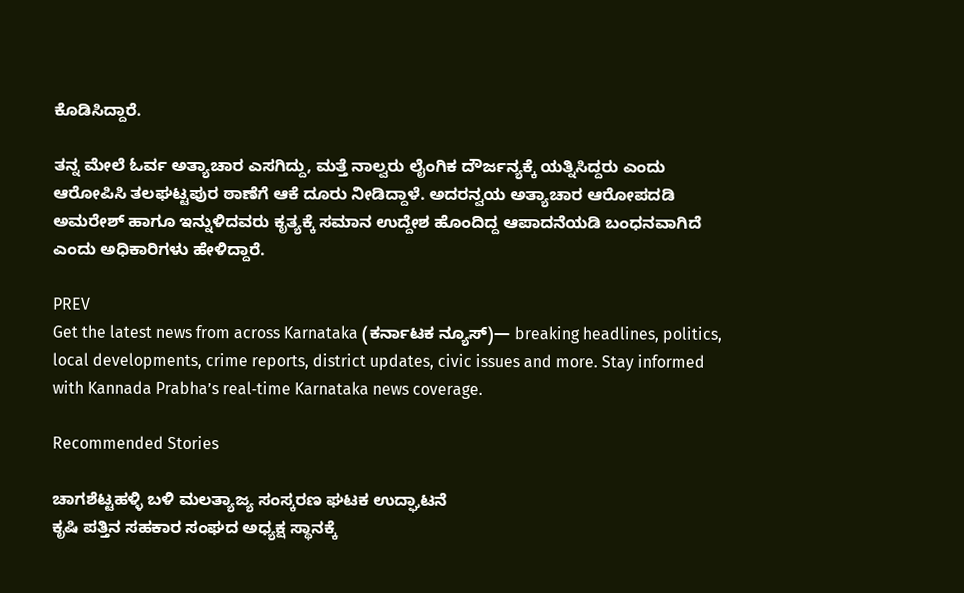ಕೊಡಿಸಿದ್ದಾರೆ.

ತನ್ನ ಮೇಲೆ ಓರ್ವ ಅತ್ಯಾಚಾರ ಎಸಗಿದ್ದು, ಮತ್ತೆ ನಾಲ್ವರು ಲೈಂಗಿಕ ದೌರ್ಜನ್ಯಕ್ಕೆ ಯತ್ನಿಸಿದ್ದರು ಎಂದು ಆರೋಪಿಸಿ ತಲಘಟ್ಟಪುರ ಠಾಣೆಗೆ ಆಕೆ ದೂರು ನೀಡಿದ್ದಾಳೆ. ಅದರನ್ವಯ ಅತ್ಯಾಚಾರ ಆರೋಪದಡಿ ಅಮರೇಶ್‌ ಹಾಗೂ ಇನ್ನುಳಿದವರು ಕೃತ್ಯಕ್ಕೆ ಸಮಾನ ಉದ್ದೇಶ ಹೊಂದಿದ್ದ ಆಪಾದನೆಯಡಿ ಬಂಧನವಾಗಿದೆ ಎಂದು ಅಧಿಕಾರಿಗಳು ಹೇಳಿದ್ದಾರೆ.

PREV
Get the latest news from across Karnataka (ಕರ್ನಾಟಕ ನ್ಯೂಸ್)— breaking headlines, politics, local developments, crime reports, district updates, civic issues and more. Stay informed with Kannada Prabha’s real‑time Karnataka news coverage.

Recommended Stories

ಚಾಗಶೆಟ್ಟಹಳ್ಳಿ ಬಳಿ ಮಲತ್ಯಾಜ್ಯ ಸಂಸ್ಕರಣ ಘಟಕ ಉದ್ಘಾಟನೆ
ಕೃಷಿ ಪತ್ತಿನ ಸಹಕಾರ ಸಂಘದ ಅಧ್ಯಕ್ಷ ಸ್ಥಾನಕ್ಕೆ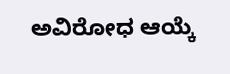ಅವಿರೋಧ ಆಯ್ಕೆ